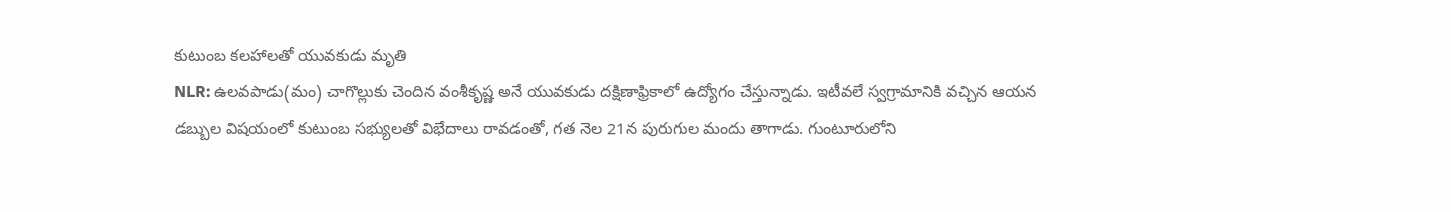కుటుంబ కలహాలతో యువకుడు మృతి
NLR: ఉలవపాడు(మం) చాగొల్లుకు చెందిన వంశీకృష్ణ అనే యువకుడు దక్షిణాఫ్రికాలో ఉద్యోగం చేస్తున్నాడు. ఇటీవలే స్వగ్రామానికి వచ్చిన ఆయన డబ్బుల విషయంలో కుటుంబ సభ్యులతో విభేదాలు రావడంతో, గత నెల 21న పురుగుల మందు తాగాడు. గుంటూరులోని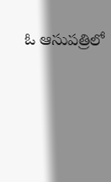ఓ ఆసుపత్రిలో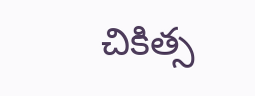చికిత్స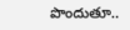పొందుతూ..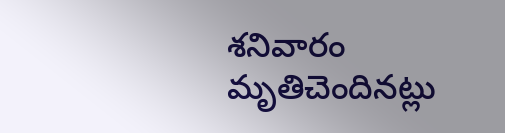శనివారం మృతిచెందినట్లు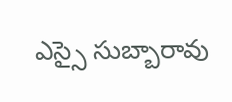ఎస్సై సుబ్బారావు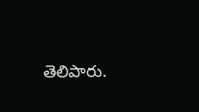తెలిపారు.